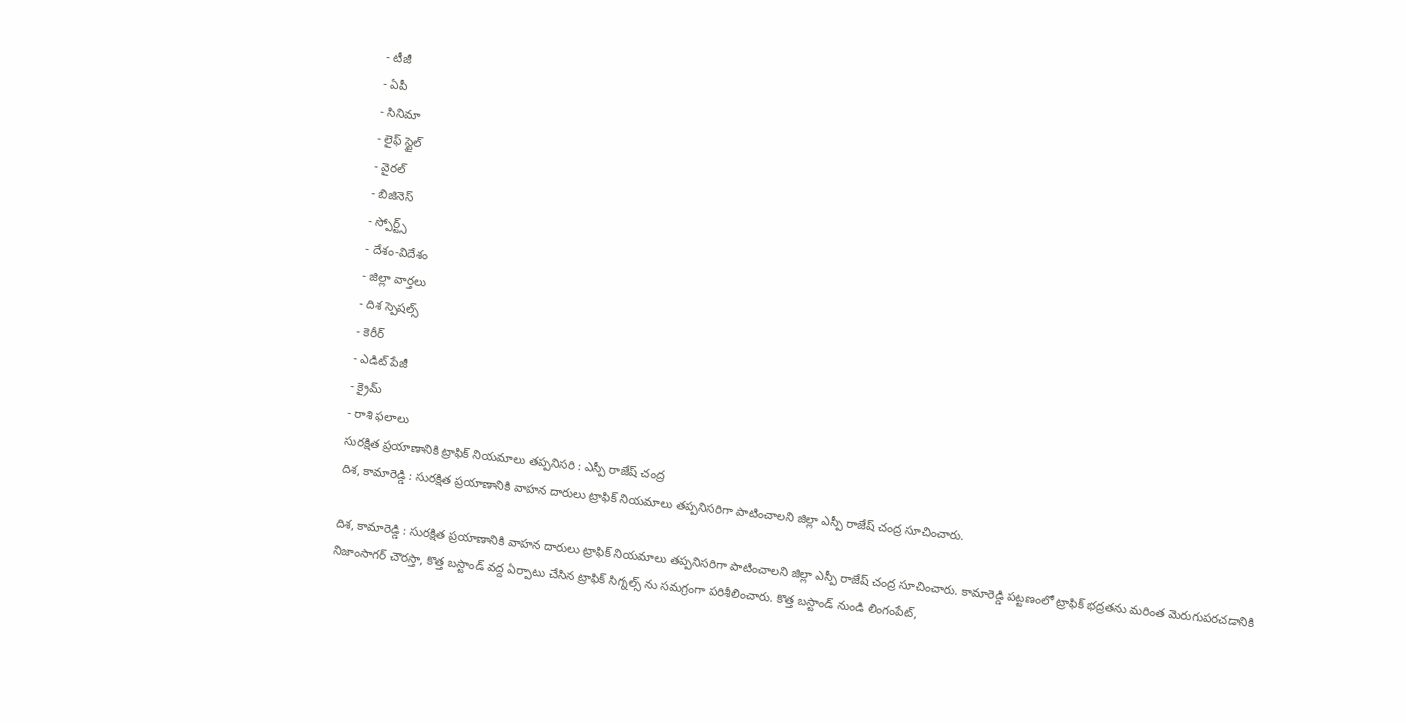- టీజీ
- ఏపీ
- సినిమా
- లైఫ్ స్టైల్
- వైరల్
- బిజినెస్
- స్పోర్ట్స్
- దేశం-విదేశం
- జిల్లా వార్తలు
- దిశ స్పెషల్స్
- కెరీర్
- ఎడిట్ పేజీ
- క్రైమ్
- రాశి ఫలాలు
సురక్షిత ప్రయాణానికి ట్రాఫిక్ నియమాలు తప్పనిసరి : ఎస్పీ రాజేష్ చంద్ర
దిశ, కామారెడ్డి : సురక్షిత ప్రయాణానికి వాహన దారులు ట్రాఫిక్ నియమాలు తప్పనిసరిగా పాటించాలని జిల్లా ఎస్పీ రాజేష్ చంద్ర సూచించారు.

దిశ, కామారెడ్డి : సురక్షిత ప్రయాణానికి వాహన దారులు ట్రాఫిక్ నియమాలు తప్పనిసరిగా పాటించాలని జిల్లా ఎస్పీ రాజేష్ చంద్ర సూచించారు. కామారెడ్డి పట్టణంలో ట్రాఫిక్ భద్రతను మరింత మెరుగుపరచడానికి నిజాంసాగర్ చౌరస్తా, కొత్త బస్టాండ్ వద్ద ఏర్పాటు చేసిన ట్రాఫిక్ సిగ్నల్స్ ను సమగ్రంగా పరిశీలించారు. కొత్త బస్టాండ్ నుండి లింగంపేట్,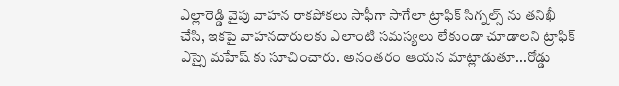ఎల్లారెడ్డి వైపు వాహన రాకపోకలు సాఫీగా సాగేలా ట్రాఫిక్ సిగ్నల్స్ ను తనిఖీ చేసి, ఇకపై వాహనదారులకు ఎలాంటి సమస్యలు లేకుండా చూడాలని ట్రాఫిక్ ఎస్సై మహేష్ కు సూచించారు. అనంతరం ఆయన మాట్లాడుతూ...రోడ్డు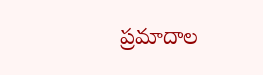ప్రమాదాల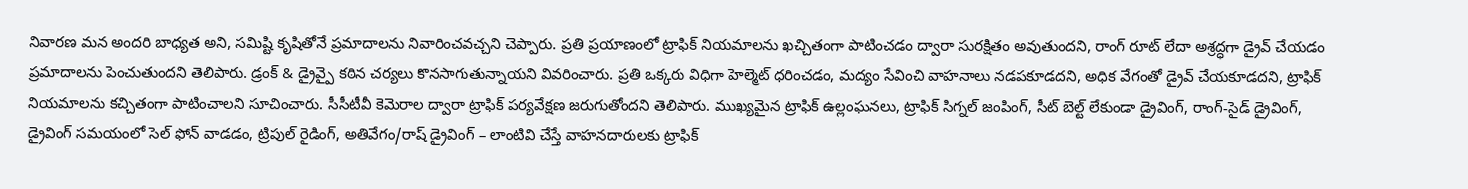నివారణ మన అందరి బాధ్యత అని, సమిష్టి కృషితోనే ప్రమాదాలను నివారించవచ్చని చెప్పారు. ప్రతి ప్రయాణంలో ట్రాఫిక్ నియమాలను ఖచ్చితంగా పాటించడం ద్వారా సురక్షితం అవుతుందని, రాంగ్ రూట్ లేదా అశ్రద్ధగా డ్రైవ్ చేయడం ప్రమాదాలను పెంచుతుందని తెలిపారు. డ్రంక్ & డ్రైవ్పై కఠిన చర్యలు కొనసాగుతున్నాయని వివరించారు. ప్రతి ఒక్కరు విధిగా హెల్మెట్ ధరించడం, మద్యం సేవించి వాహనాలు నడపకూడదని, అధిక వేగంతో డ్రైవ్ చేయకూడదని, ట్రాఫిక్ నియమాలను కచ్చితంగా పాటించాలని సూచించారు. సీసీటీవీ కెమెరాల ద్వారా ట్రాఫిక్ పర్యవేక్షణ జరుగుతోందని తెలిపారు. ముఖ్యమైన ట్రాఫిక్ ఉల్లంఘనలు, ట్రాఫిక్ సిగ్నల్ జంపింగ్, సీట్ బెల్ట్ లేకుండా డ్రైవింగ్, రాంగ్-సైడ్ డ్రైవింగ్, డ్రైవింగ్ సమయంలో సెల్ ఫోన్ వాడడం, ట్రిపుల్ రైడింగ్, అతివేగం/రాష్ డ్రైవింగ్ – లాంటివి చేస్తే వాహనదారులకు ట్రాఫిక్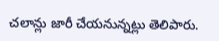చలాన్లు జారీ చేయనున్నట్లు తెలిపారు.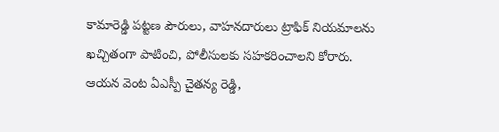కామారెడ్డి పట్టణ పౌరులు, వాహనదారులు ట్రాఫిక్ నియమాలను ఖచ్చితంగా పాటించి, పోలీసులకు సహకరించాలని కోరారు. ఆయన వెంట ఏఎస్పీ చైతన్య రెడ్డి,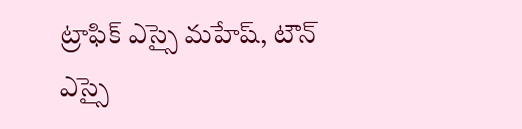ట్రాఫిక్ ఎస్సై మహేష్, టౌన్ ఎస్సై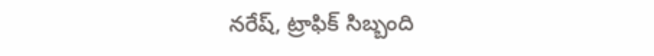నరేష్, ట్రాఫిక్ సిబ్బంది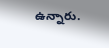ఉన్నారు.